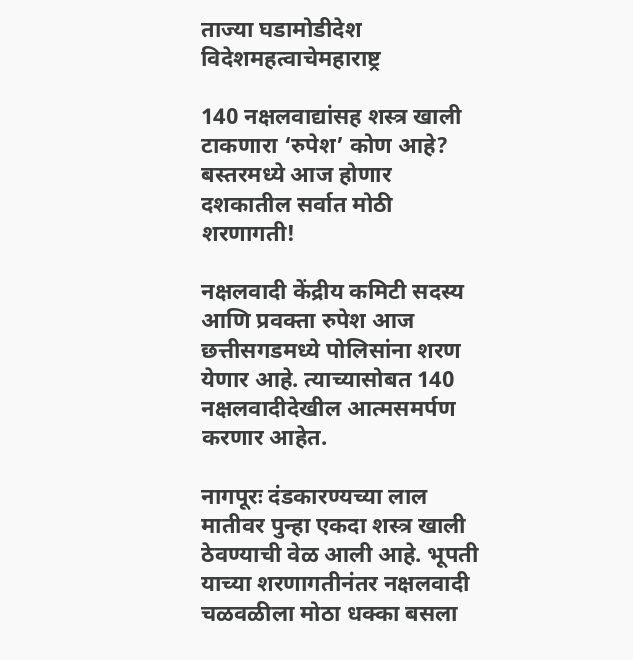ताज्या घडामोडीदेश विदेशमहत्वाचेमहाराष्ट्र

140 नक्षलवाद्यांसह शस्त्र खाली टाकणारा ‘रुपेश’ कोण आहे? बस्तरमध्ये आज होणार दशकातील सर्वात मोठी शरणागती!

नक्षलवादी केंद्रीय कमिटी सदस्य आणि प्रवक्ता रुपेश आज छत्तीसगडमध्ये पोलिसांना शरण येणार आहे. त्याच्यासोबत 140 नक्षलवादीदेखील आत्मसमर्पण करणार आहेत.

नागपूरः दंडकारण्यच्या लाल मातीवर पुन्हा एकदा शस्त्र खाली ठेवण्याची वेळ आली आहे. भूपती याच्या शरणागतीनंतर नक्षलवादी चळवळीला मोठा धक्का बसला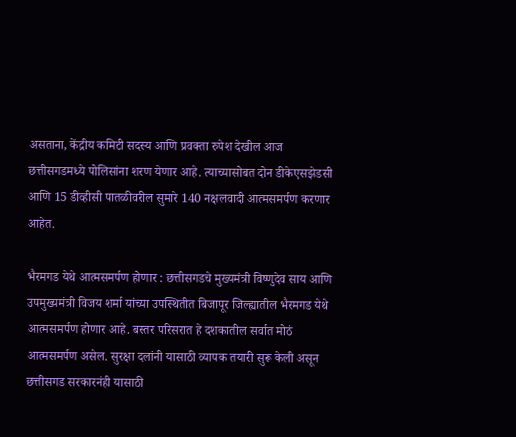असताना, केंद्रीय कमिटी सदस्य आणि प्रवक्ता रुपेश देखील आज छत्तीसगडमध्ये पोलिसांना शरण येणार आहे. त्याच्यासोबत दोन डीकेएसझेडसी आणि 15 डीव्हीसी पातळीवरील सुमारे 140 नक्षलवादी आत्मसमर्पण करणार आहेत.

भैरमगड येथे आत्मसमर्पण होणार : छत्तीसगडचे मुख्यमंत्री विष्णुदेव साय आणि उपमुख्यमंत्री विजय शर्मा यांच्या उपस्थितीत बिजापूर जिल्ह्यातील भैरमगड येथे आत्मसमर्पण होणार आहे. बस्तर परिसरात हे दशकातील सर्वात मोठं आत्मसमर्पण असेल. सुरक्षा दलांनी यासाठी व्यापक तयारी सुरू केली असून छत्तीसगड सरकारनंही यासाठी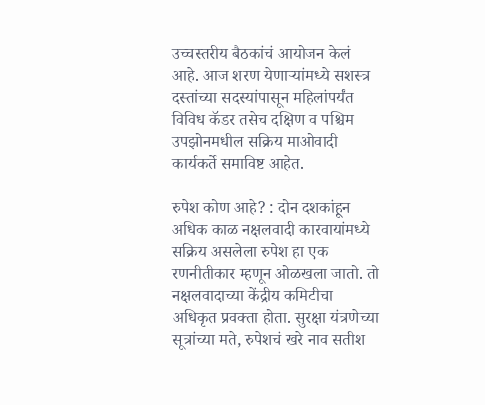उच्चस्तरीय बैठकांचं आयोजन केलं आहे. आज शरण येणाऱ्यांमध्ये सशस्त्र दस्तांच्या सदस्यांपासून महिलांपर्यंत विविध कॅडर तसेच दक्षिण व पश्चिम उपझोनमधील सक्रिय माओवादी कार्यकर्ते समाविष्ट आहेत.

रुपेश कोण आहे? : दोन दशकांहून अधिक काळ नक्षलवादी कारवायांमध्ये सक्रिय असलेला रुपेश हा एक रणनीतीकार म्हणून ओळखला जातो. तो नक्षलवादाच्या केंद्रीय कमिटीचा अधिकृत प्रवक्ता होता. सुरक्षा यंत्रणेच्या सूत्रांच्या मते, रुपेशचं खरे नाव सतीश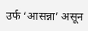उर्फ ‘आसन्ना’ असून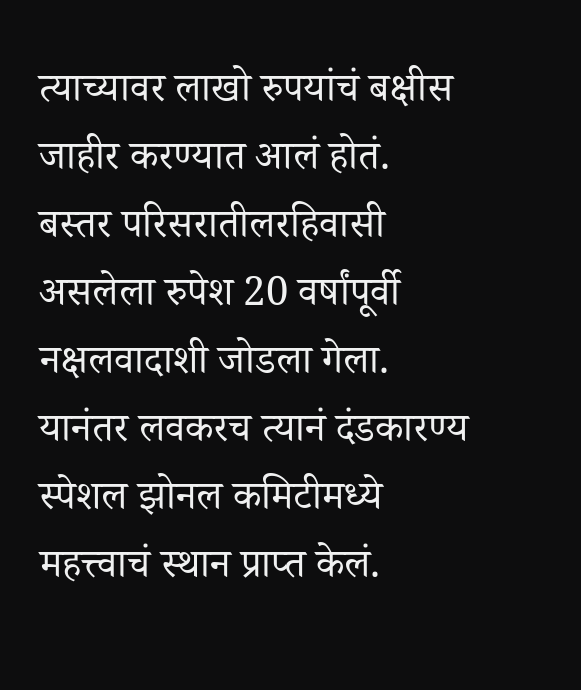त्याच्यावर लाखो रुपयांचं बक्षीस जाहीर करण्यात आलं होतं. बस्तर परिसरातीलरहिवासी असलेला रुपेश 20 वर्षांपूर्वी नक्षलवादाशी जोडला गेला. यानंतर लवकरच त्यानं दंडकारण्य स्पेशल झोनल कमिटीमध्ये महत्त्वाचं स्थान प्राप्त केलं.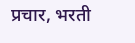प्रचार, भरती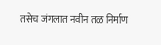तसेच जंगलात नवीन तळ निर्माण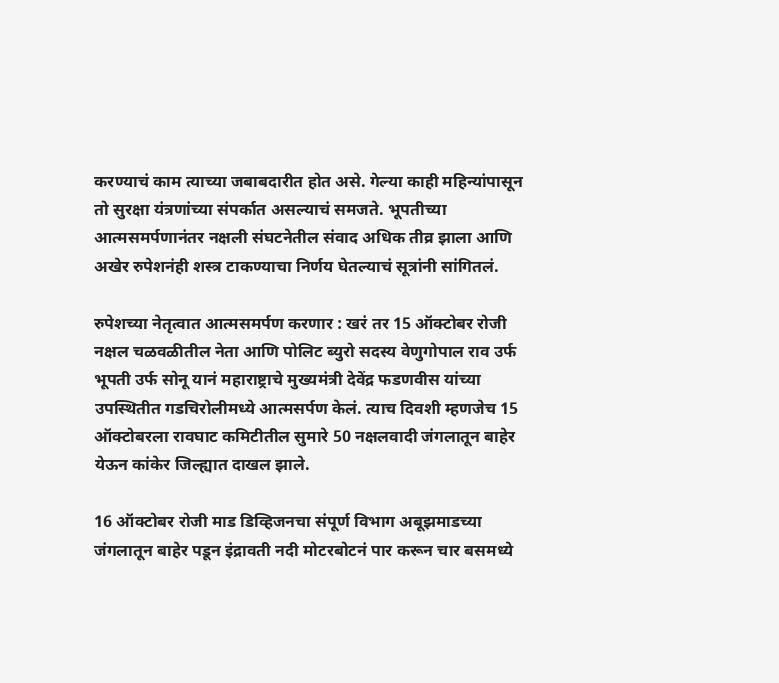करण्याचं काम त्याच्या जबाबदारीत होत असे. गेल्या काही महिन्यांपासून तो सुरक्षा यंत्रणांच्या संपर्कात असल्याचं समजते. भूपतीच्या आत्मसमर्पणानंतर नक्षली संघटनेतील संवाद अधिक तीव्र झाला आणि अखेर रुपेशनंही शस्त्र टाकण्याचा निर्णय घेतल्याचं सूत्रांनी सांगितलं.

रुपेशच्या नेतृत्वात आत्मसमर्पण करणार : खरं तर 15 ऑक्टोबर रोजी नक्षल चळवळीतील नेता आणि पोलिट ब्युरो सदस्य वेणुगोपाल राव उर्फ भूपती उर्फ सोनू यानं महाराष्ट्राचे मुख्यमंत्री देवेंद्र फडणवीस यांच्या उपस्थितीत गडचिरोलीमध्ये आत्मसर्पण केलं. त्याच दिवशी म्हणजेच 15 ऑक्टोबरला रावघाट कमिटीतील सुमारे 50 नक्षलवादी जंगलातून बाहेर येऊन कांकेर जिल्ह्यात दाखल झाले.

16 ऑक्टोबर रोजी माड डिव्हिजनचा संपूर्ण विभाग अबूझमाडच्या जंगलातून बाहेर पडून इंद्रावती नदी मोटरबोटनं पार करून चार बसमध्ये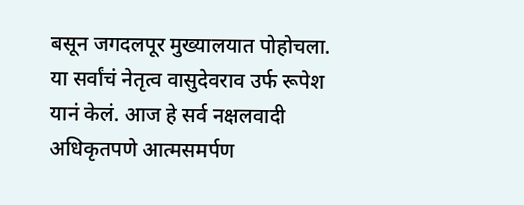बसून जगदलपूर मुख्यालयात पोहोचला. या सर्वांचं नेतृत्व वासुदेवराव उर्फ रूपेश यानं केलं. आज हे सर्व नक्षलवादी अधिकृतपणे आत्मसमर्पण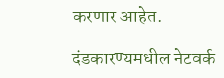करणार आहेत.

दंडकारण्यमधील नेटवर्क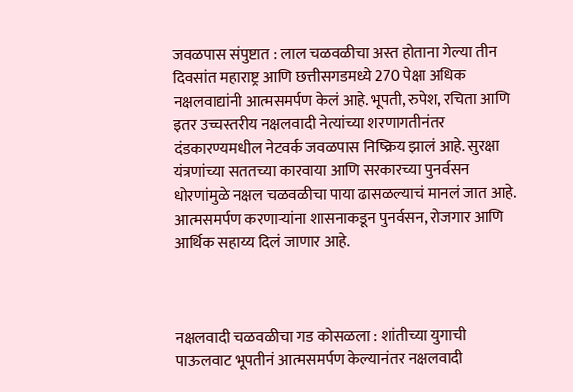जवळपास संपुष्टात : लाल चळवळीचा अस्त होताना गेल्या तीन दिवसांत महाराष्ट्र आणि छत्तीसगडमध्ये 270 पेक्षा अधिक नक्षलवाद्यांनी आत्मसमर्पण केलं आहे. भूपती, रुपेश, रचिता आणि इतर उच्चस्तरीय नक्षलवादी नेत्यांच्या शरणागतीनंतर दंडकारण्यमधील नेटवर्क जवळपास निष्क्रिय झालं आहे. सुरक्षा यंत्रणांच्या सततच्या कारवाया आणि सरकारच्या पुनर्वसन धोरणांमुळे नक्षल चळवळीचा पाया ढासळल्याचं मानलं जात आहे. आत्मसमर्पण करणाऱ्यांना शासनाकडून पुनर्वसन, रोजगार आणि आर्थिक सहाय्य दिलं जाणार आहे.



नक्षलवादी चळवळीचा गड कोसळला : शांतीच्या युगाची पाऊलवाट भूपतीनं आत्मसमर्पण केल्यानंतर नक्षलवादी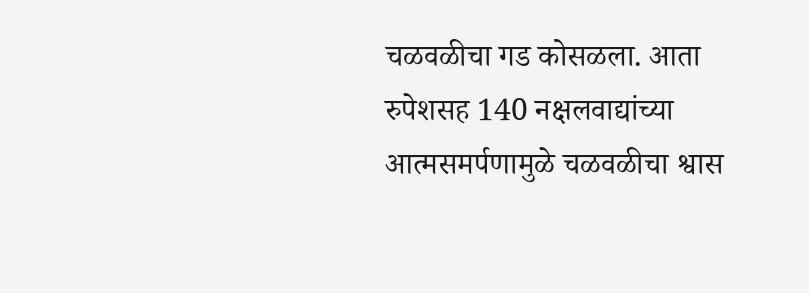चळवळीचा गड कोसळला. आता रुपेशसह 140 नक्षलवाद्यांच्या आत्मसमर्पणामुळे चळवळीचा श्वास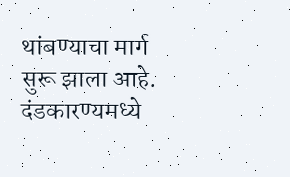थांबण्याचा मार्ग सुरू झाला आहे. दंडकारण्यमध्ये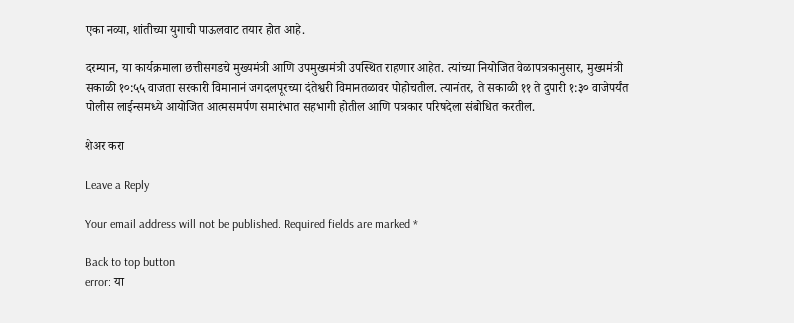एका नव्या, शांतीच्या युगाची पाऊलवाट तयार होत आहे.

दरम्यान, या कार्यक्रमाला छत्तीसगडचे मुख्यमंत्री आणि उपमुख्यमंत्री उपस्थित राहणार आहेत. त्यांच्या नियोजित वेळापत्रकानुसार, मुख्यमंत्री सकाळी १०:५५ वाजता सरकारी विमानानं जगदलपूरच्या दंतेश्वरी विमानतळावर पोहोचतील. त्यानंतर, ते सकाळी ११ ते दुपारी १:३० वाजेपर्यंत पोलीस लाईन्समध्ये आयोजित आत्मसमर्पण समारंभात सहभागी होतील आणि पत्रकार परिषदेला संबोधित करतील.

शेअर करा

Leave a Reply

Your email address will not be published. Required fields are marked *

Back to top button
error: या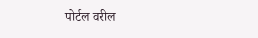पोर्टल वरील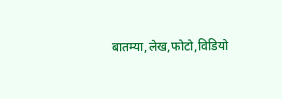बातम्या,लेख,फोटो,विडियो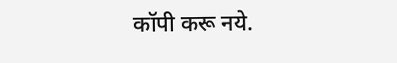कॉपी करू नये.